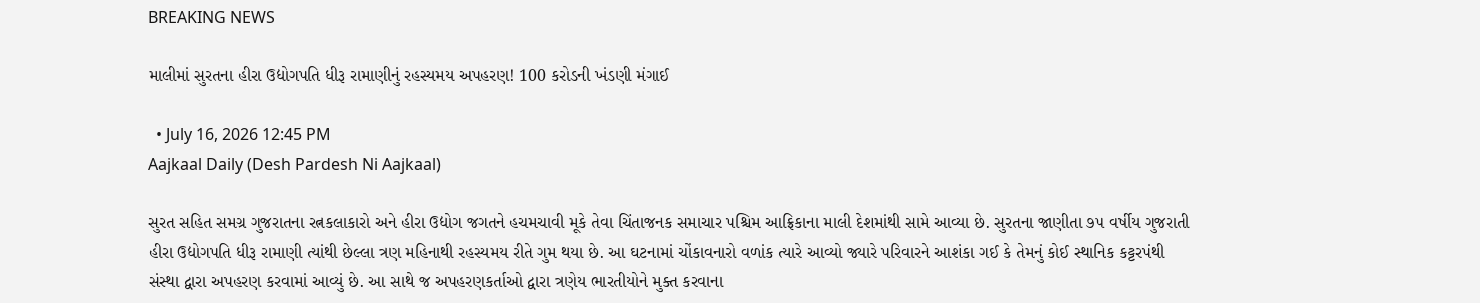BREAKING NEWS

માલીમાં સુરતના હીરા ઉદ્યોગપતિ ધીરૂ રામાણીનું રહસ્યમય અપહરણ! 100 કરોડની ખંડણી મંગાઈ

  • July 16, 2026 12:45 PM
Aajkaal Daily (Desh Pardesh Ni Aajkaal)

સુરત સહિત સમગ્ર ગુજરાતના રત્નકલાકારો અને હીરા ઉદ્યોગ જગતને હચમચાવી મૂકે તેવા ચિંતાજનક સમાચાર પશ્ચિમ આફ્રિકાના માલી દેશમાંથી સામે આવ્યા છે. સુરતના જાણીતા ૭૫ વર્ષીય ગુજરાતી હીરા ઉદ્યોગપતિ ધીરૂ રામાણી ત્યાંથી છેલ્લા ત્રણ મહિનાથી રહસ્યમય રીતે ગુમ થયા છે. આ ઘટનામાં ચોંકાવનારો વળાંક ત્યારે આવ્યો જ્યારે પરિવારને આશંકા ગઈ કે તેમનું કોઈ સ્થાનિક કટ્ટરપંથી સંસ્થા દ્વારા અપહરણ કરવામાં આવ્યું છે. આ સાથે જ અપહરણકર્તાઓ દ્વારા ત્રણેય ભારતીયોને મુક્ત કરવાના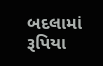બદલામાં રૂપિયા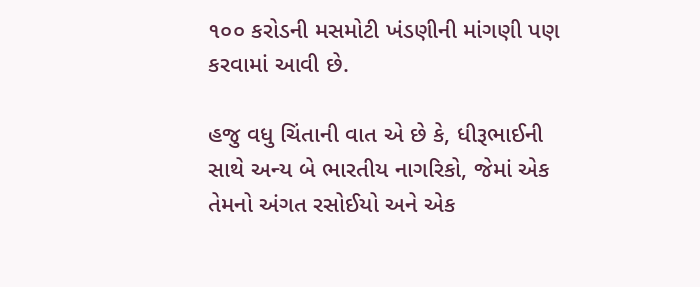૧૦૦ કરોડની મસમોટી ખંડણીની માંગણી પણ કરવામાં આવી છે.

હજુ વધુ ચિંતાની વાત એ છે કે, ધીરૂભાઈની સાથે અન્ય બે ભારતીય નાગરિકો, જેમાં એક તેમનો અંગત રસોઈયો અને એક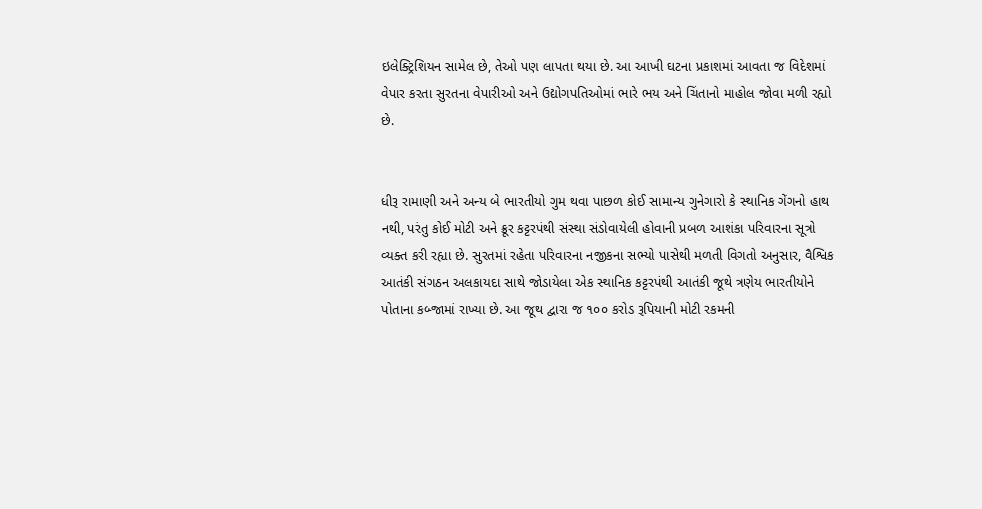ઇલેક્ટ્રિશિયન સામેલ છે, તેઓ પણ લાપતા થયા છે. આ આખી ઘટના પ્રકાશમાં આવતા જ વિદેશમાં વેપાર કરતા સુરતના વેપારીઓ અને ઉદ્યોગપતિઓમાં ભારે ભય અને ચિંતાનો માહોલ જોવા મળી રહ્યો છે.


ધીરૂ રામાણી અને અન્ય બે ભારતીયો ગુમ થવા પાછળ કોઈ સામાન્ય ગુનેગારો કે સ્થાનિક ગેંગનો હાથ નથી, પરંતુ કોઈ મોટી અને ક્રૂર કટ્ટરપંથી સંસ્થા સંડોવાયેલી હોવાની પ્રબળ આશંકા પરિવારના સૂત્રો વ્યક્ત કરી રહ્યા છે. સુરતમાં રહેતા પરિવારના નજીકના સભ્યો પાસેથી મળતી વિગતો અનુસાર, વૈશ્વિક આતંકી સંગઠન અલકાયદા સાથે જોડાયેલા એક સ્થાનિક કટ્ટરપંથી આતંકી જૂથે ત્રણેય ભારતીયોને પોતાના કબ્જામાં રાખ્યા છે. આ જૂથ દ્વારા જ ૧૦૦ કરોડ રૂપિયાની મોટી રકમની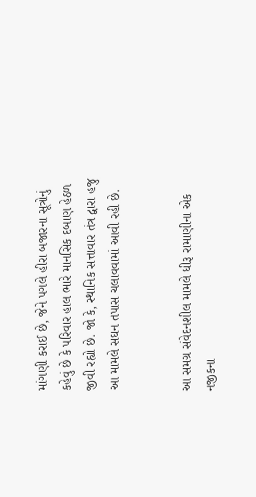માંગણી કરાઈ છે, જેને પગલે હીરા બજારના સૂત્રોનું કહેવું છે કે પરિવાર હાલ ભારે માનસિક દબાણ હેઠળ જીવી રહ્યો છે. જો કે, સ્થાનિક સત્તાવાર તંત્ર દ્વારા હજુ આ મામલે સઘન તપાસ ચલાવવામાં આવી રહી છે.


આ સમગ્ર સંવેદનશીલ મામલે ધીરૂ રામાણીના એક નજીકના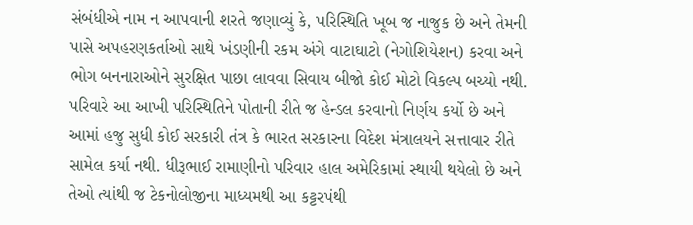સંબંધીએ નામ ન આપવાની શરતે જણાવ્યું કે, પરિસ્થિતિ ખૂબ જ નાજુક છે અને તેમની પાસે અપહરણકર્તાઓ સાથે ખંડણીની રકમ અંગે વાટાઘાટો (નેગોશિયેશન) કરવા અને ભોગ બનનારાઓને સુરક્ષિત પાછા લાવવા સિવાય બીજો કોઈ મોટો વિકલ્પ બચ્યો નથી. પરિવારે આ આખી પરિસ્થિતિને પોતાની રીતે જ હેન્ડલ કરવાનો નિર્ણય કર્યો છે અને આમાં હજુ સુધી કોઈ સરકારી તંત્ર કે ભારત સરકારના વિદેશ મંત્રાલયને સત્તાવાર રીતે સામેલ કર્યા નથી. ધીરૂભાઈ રામાણીનો પરિવાર હાલ અમેરિકામાં સ્થાયી થયેલો છે અને તેઓ ત્યાંથી જ ટેકનોલોજીના માધ્યમથી આ કટ્ટરપંથી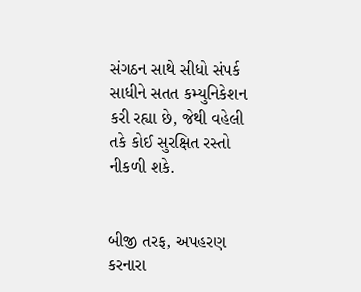સંગઠન સાથે સીધો સંપર્ક સાધીને સતત કમ્યુનિકેશન કરી રહ્યા છે, જેથી વહેલી તકે કોઈ સુરક્ષિત રસ્તો નીકળી શકે.


બીજી તરફ, અપહરણ કરનારા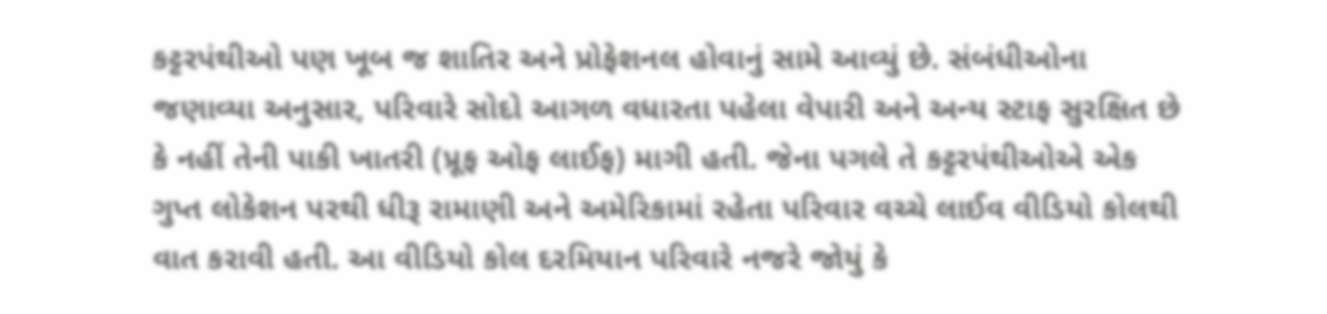કટ્ટરપંથીઓ પણ ખૂબ જ શાતિર અને પ્રોફેશનલ હોવાનું સામે આવ્યું છે. સંબંધીઓના જણાવ્યા અનુસાર, પરિવારે સોદો આગળ વધારતા પહેલા વેપારી અને અન્ય સ્ટાફ સુરક્ષિત છે કે નહીં તેની પાકી ખાતરી (પ્રૂફ ઓફ લાઈફ) માગી હતી. જેના પગલે તે કટ્ટરપંથીઓએ એક ગુપ્ત લોકેશન પરથી ધીરૂ રામાણી અને અમેરિકામાં રહેતા પરિવાર વચ્ચે લાઈવ વીડિયો કોલથી વાત કરાવી હતી. આ વીડિયો કોલ દરમિયાન પરિવારે નજરે જોયું કે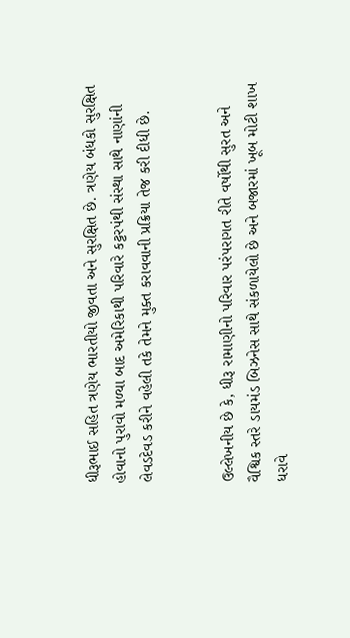ધીરૂભાઈ સહિત ત્રણેય ભારતીયો જીવતા અને સુરક્ષિત છે. ત્રણેય બંધકો સુરક્ષિત હોવાનો પુરાવો મળ્યા બાદ અમેરિકાથી પરિવારે કટ્ટરપંથી સંસ્થા સાથે નાણાંની લેવડદેવડ કરીને વહેલી તકે તેમને મુક્ત કરાવવાની પ્રક્રિયા તેજ કરી દીધી છે.


ઉલ્લેખનીય છે કે, ધીરૂ રામાણીનો પરિવાર પરંપરાગત રીતે વર્ષોથી સુરત અને વૈશ્વિક સ્તરે ડાયમંડ બિઝનેસ સાથે સંકળાયેલો છે અને બજારમાં ખૂબ મોટી શાખ ધરાવે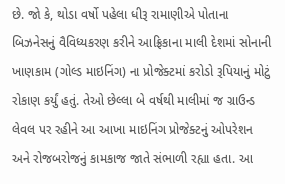છે. જો કે, થોડા વર્ષો પહેલા ધીરૂ રામાણીએ પોતાના બિઝનેસનું વૈવિધ્યકરણ કરીને આફ્રિકાના માલી દેશમાં સોનાની ખાણકામ (ગોલ્ડ માઇનિંગ) ના પ્રોજેક્ટમાં કરોડો રૂપિયાનું મોટું રોકાણ કર્યું હતું. તેઓ છેલ્લા બે વર્ષથી માલીમાં જ ગ્રાઉન્ડ લેવલ પર રહીને આ આખા માઇનિંગ પ્રોજેક્ટનું ઓપરેશન અને રોજબરોજનું કામકાજ જાતે સંભાળી રહ્યા હતા. આ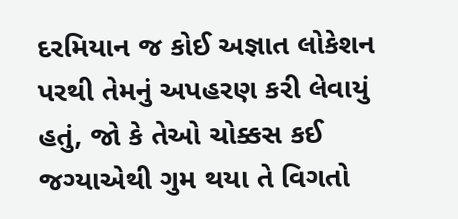દરમિયાન જ કોઈ અજ્ઞાત લોકેશન પરથી તેમનું અપહરણ કરી લેવાયું હતું, જો કે તેઓ ચોક્કસ કઈ જગ્યાએથી ગુમ થયા તે વિગતો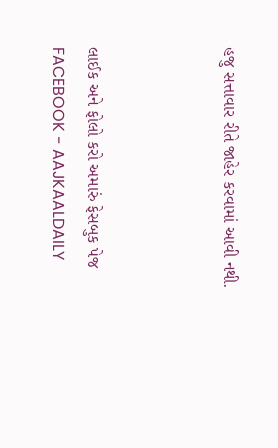હજુ સત્તાવાર રીતે જાહેર કરવામાં આવી નથી.



લાઈક અને ફોલો કરો અમારું ફેસબુક પેજ FACEBOOK - AAJKAALDAILY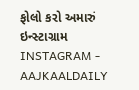ફોલો કરો અમારું ઇન્સ્ટાગ્રામ INSTAGRAM - AAJKAALDAILY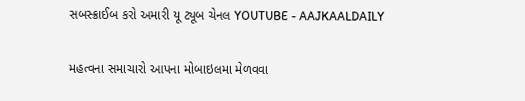સબસ્ક્રાઈબ કરો અમારી યૂ ટ્યૂબ ચેનલ YOUTUBE - AAJKAALDAILY


મહત્વના સમાચારો આપના મોબાઇલમા મેળવવા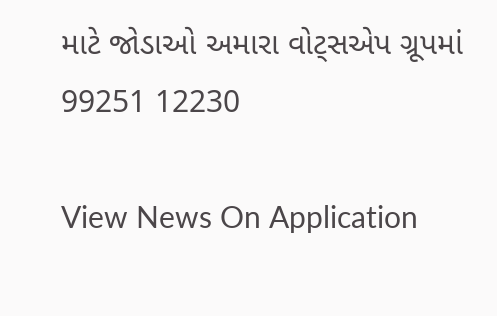માટે જોડાઓ અમારા વોટ્સએપ ગ્રૂપમાં  99251 12230

View News On Application